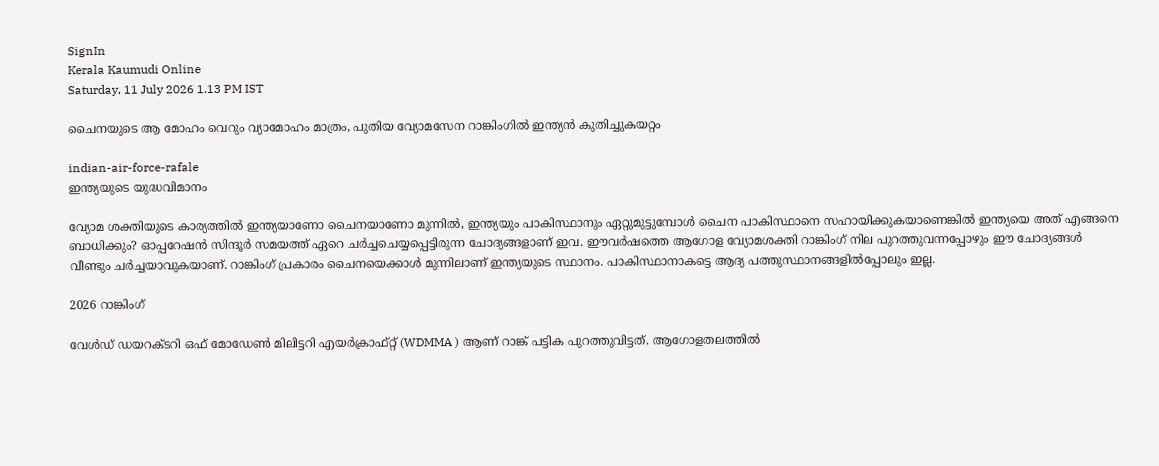SignIn
Kerala Kaumudi Online
Saturday, 11 July 2026 1.13 PM IST

ചൈനയുടെ ആ മോഹം വെറും വ്യാമോഹം മാത്രം, പുതിയ വ്യോമസേന റാങ്കിംഗിൽ ഇന്ത്യൻ കുതിച്ചുകയറ്റം

indian-air-force-rafale
ഇന്ത്യയുടെ യുദ്ധവിമാനം

വ്യോമ ശക്തിയുടെ കാര്യത്തിൽ ഇന്ത്യയാണോ ചൈനയാണോ മുന്നിൽ, ഇന്ത്യയും പാകിസ്ഥാനും ഏറ്റുമുട്ടുമ്പോൾ ചൈന പാകിസ്ഥാനെ സഹായിക്കുകയാണെങ്കിൽ ഇന്ത്യയെ അത് എങ്ങനെ ബാധിക്കും? ഓപ്പറേഷൻ സിന്ദൂർ സമയത്ത് ഏറെ ചർച്ചചെയ്യപ്പെട്ടിരുന്ന ചോദ്യങ്ങളാണ് ഇവ. ഈവർഷത്തെ ആഗോള വ്യോമശക്തി റാങ്കിംഗ് നില പുറത്തുവന്നപ്പോഴും ഈ ചോദ്യങ്ങൾ വീണ്ടും ചർച്ചയാവുകയാണ്. റാങ്കിംഗ് പ്രകാരം ചൈനയെക്കാൾ മുന്നിലാണ് ഇന്ത്യയുടെ സ്ഥാനം. പാകിസ്ഥാനാകട്ടെ ആദ്യ പത്തുസ്ഥാനങ്ങളിൽപ്പോലും ഇല്ല.

2026 റാങ്കിംഗ്

വേൾഡ് ഡയറക്ടറി ഒഫ് മോഡേൺ മിലിട്ടറി എയർക്രാഫ്റ്റ് (WDMMA ) ആണ് റാങ്ക് പട്ടിക പുറത്തുവിട്ടത്. ആഗോളതലത്തിൽ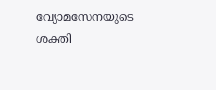വ്യോമസേനയുടെ ശക്തി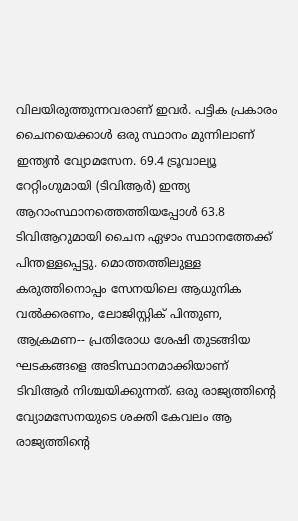വിലയിരുത്തുന്നവരാണ് ഇവർ. പട്ടിക പ്രകാരം ചൈനയെക്കാൾ ഒരു സ്ഥാനം മുന്നിലാണ് ഇന്ത്യൻ വ്യോമസേന. 69.4 ട്രൂവാല്യൂ റേറ്റിംഗുമായി (ടിവിആർ) ഇന്ത്യ ആറാംസ്ഥാനത്തെത്തിയപ്പോൾ 63.8 ടിവിആറുമായി ചൈന ഏഴാം സ്ഥാനത്തേക്ക് പിന്തള്ളപ്പെട്ടു. മൊത്തത്തിലുള്ള കരുത്തിനൊപ്പം സേനയിലെ ആധുനിക വൽക്കരണം, ലോജിസ്റ്റിക് പിന്തുണ, ആക്രമണ-- പ്രതിരോധ ശേഷി തുടങ്ങിയ ഘടകങ്ങളെ അടിസ്ഥാനമാക്കിയാണ് ടിവിആർ നിശ്ചയിക്കുന്നത്. ഒരു രാജ്യത്തിന്റെ വ്യോമസേനയുടെ ശക്തി കേവലം ആ രാജ്യത്തിന്റെ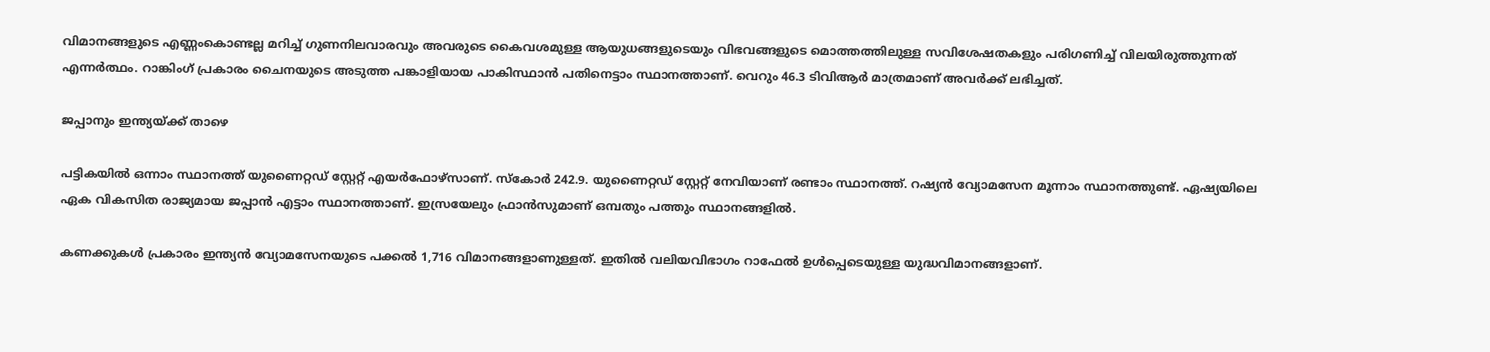വിമാനങ്ങളുടെ എണ്ണംകൊണ്ടല്ല മറിച്ച് ഗുണനിലവാരവും അവരുടെ കൈവശമുള്ള ആയുധങ്ങളുടെയും വിഭവങ്ങളുടെ മൊത്തത്തിലുള്ള സവിശേഷതകളും പരിഗണിച്ച് വിലയിരുത്തുന്നത് എന്നർത്ഥം. റാങ്കിംഗ് പ്രകാരം ചൈനയുടെ അടുത്ത പങ്കാളിയായ പാകിസ്ഥാൻ പതിനെട്ടാം സ്ഥാനത്താണ്. വെറും 46.3 ടിവിആർ മാത്രമാണ് അവർക്ക് ലഭിച്ചത്.

ജപ്പാനും ഇന്ത്യയ്ക്ക് താഴെ

പട്ടികയിൽ ഒന്നാം സ്ഥാനത്ത് യുണൈറ്റഡ് സ്റ്റേറ്റ് എയർഫോഴ്സാണ്. സ്കോർ 242.9. യുണൈറ്റഡ് സ്റ്റേറ്റ് നേവിയാണ് രണ്ടാം സ്ഥാനത്ത്. റഷ്യൻ വ്യോമസേന മൂന്നാം സ്ഥാനത്തുണ്ട്. ഏഷ്യയിലെ ഏക വികസിത രാജ്യമായ ജപ്പാൻ എട്ടാം സ്ഥാനത്താണ്. ഇസ്രയേലും ഫ്രാൻസുമാണ് ഒമ്പതും പത്തും സ്ഥാനങ്ങളിൽ.

കണക്കുകൾ പ്രകാരം ഇന്ത്യൻ വ്യോമസേനയുടെ പക്കൽ 1,716 വിമാനങ്ങളാണുള്ളത്. ഇതിൽ വലിയവിഭാഗം റാഫേൽ ഉൾപ്പെടെയുള്ള യുദ്ധവിമാനങ്ങളാണ്.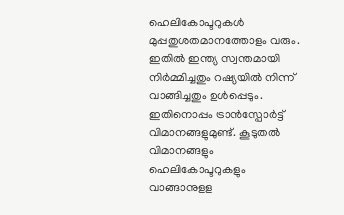ഹെലികോപ്ടറുകൾ മുപ്പതുശതമാനത്തോളം വരും. ഇതിൽ ഇന്ത്യ സ്വന്തമായി നിർമ്മിച്ചതും റഷ്യയിൽ നിന്ന് വാങ്ങിച്ചതും ഉൾപ്പെടും. ഇതിനൊപ്പം ട്രാൻസ്പോർട്ട് വിമാനങ്ങളുമുണ്ട്. കൂടുതൽ വിമാനങ്ങളും ഹെലികോപ്ടറുകളും വാങ്ങാനുളള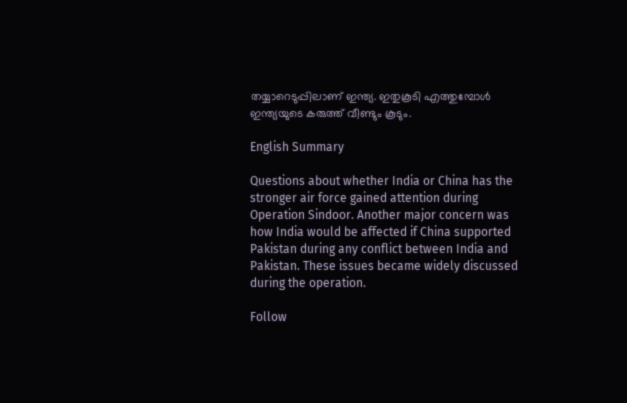തയ്യാറെടുപ്പിലാണ് ഇന്ത്യ. ഇതുകൂടി എത്തുമ്പോൾ ഇന്ത്യയുടെ കരുത്ത് വീണ്ടും കൂടും.

English Summary

Questions about whether India or China has the stronger air force gained attention during Operation Sindoor. Another major concern was how India would be affected if China supported Pakistan during any conflict between India and Pakistan. These issues became widely discussed during the operation.

Follow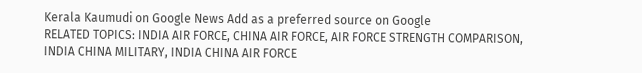Kerala Kaumudi on Google News Add as a preferred source on Google
RELATED TOPICS: INDIA AIR FORCE, CHINA AIR FORCE, AIR FORCE STRENGTH COMPARISON, INDIA CHINA MILITARY, INDIA CHINA AIR FORCE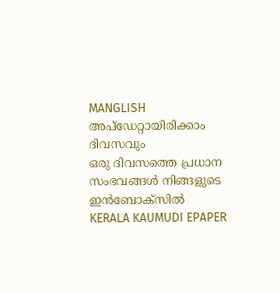MANGLISH
അപ്ഡേറ്റായിരിക്കാം ദിവസവും
ഒരു ദിവസത്തെ പ്രധാന സംഭവങ്ങൾ നിങ്ങളുടെ ഇൻബോക്സിൽ
KERALA KAUMUDI EPAPER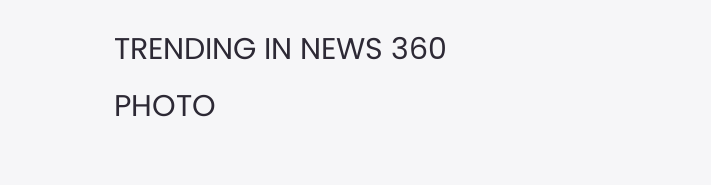TRENDING IN NEWS 360
PHOTO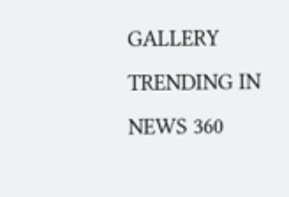GALLERY
TRENDING IN NEWS 360